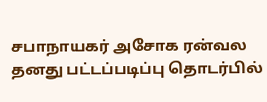சபாநாயகர் அசோக ரன்வல தனது பட்டப்படிப்பு தொடர்பில்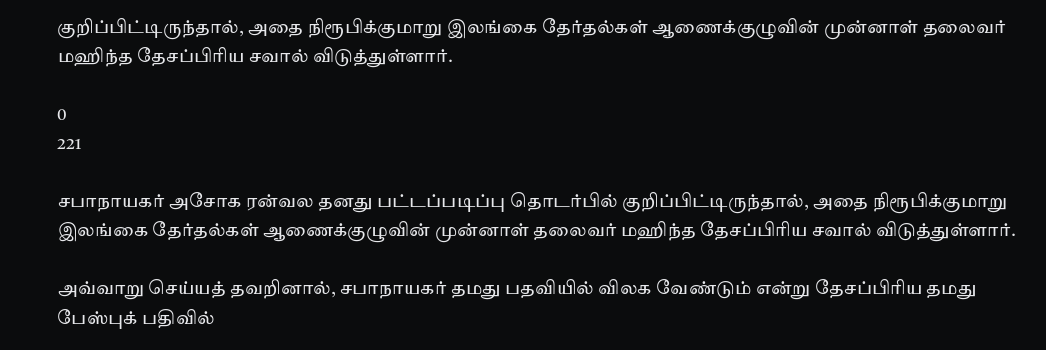குறிப்பிட்டிருந்தால், அதை நிரூபிக்குமாறு இலங்கை தேர்தல்கள் ஆணைக்குழுவின் முன்னாள் தலைவர் மஹிந்த தேசப்பிரிய சவால் விடுத்துள்ளார்.

0
221

சபாநாயகர் அசோக ரன்வல தனது பட்டப்படிப்பு தொடர்பில் குறிப்பிட்டிருந்தால், அதை நிரூபிக்குமாறு  இலங்கை தேர்தல்கள் ஆணைக்குழுவின் முன்னாள் தலைவர் மஹிந்த தேசப்பிரிய சவால் விடுத்துள்ளார்.

அவ்வாறு செய்யத் தவறினால், சபாநாயகர் தமது பதவியில் விலக வேண்டும் என்று தேசப்பிரிய தமது பேஸ்புக் பதிவில்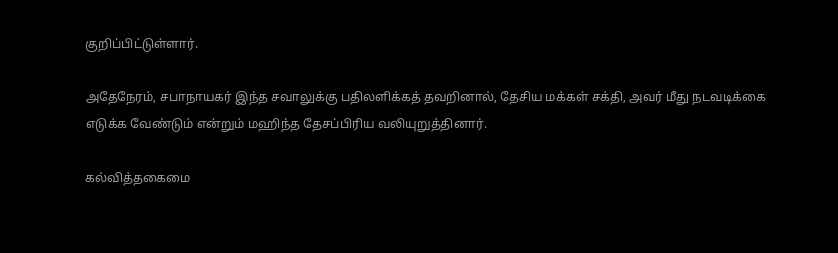குறிப்பிட்டுள்ளார்.

அதேநேரம், சபாநாயகர் இந்த சவாலுக்கு பதிலளிக்கத் தவறினால், தேசிய மக்கள் சக்தி, அவர் மீது நடவடிக்கை எடுக்க வேண்டும் என்றும் மஹிந்த தேசப்பிரிய வலியுறுத்தினார்.

கல்வித்தகைமை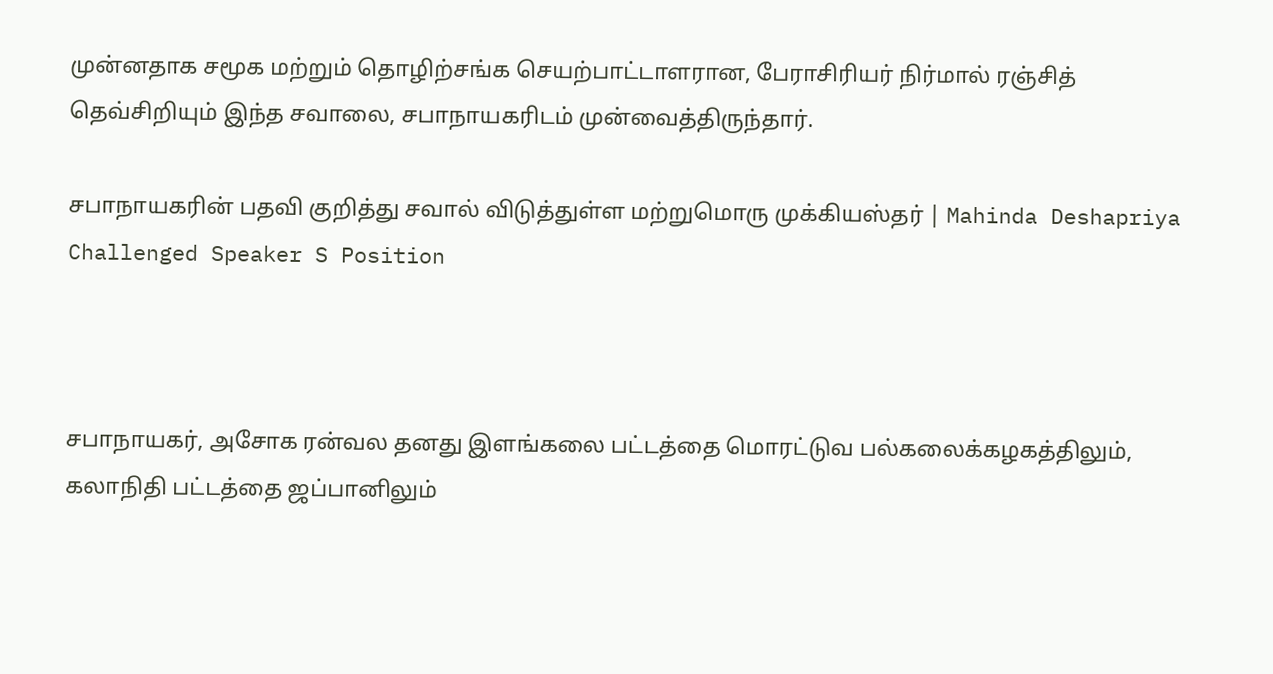முன்னதாக சமூக மற்றும் தொழிற்சங்க செயற்பாட்டாளரான, பேராசிரியர் நிர்மால் ரஞ்சித் தெவ்சிறியும் இந்த சவாலை, சபாநாயகரிடம் முன்வைத்திருந்தார்.

சபாநாயகரின் பதவி குறித்து சவால் விடுத்துள்ள மற்றுமொரு முக்கியஸ்தர் | Mahinda Deshapriya Challenged Speaker S Position



சபாநாயகர், அசோக ரன்வல தனது இளங்கலை பட்டத்தை மொரட்டுவ பல்கலைக்கழகத்திலும், கலாநிதி பட்டத்தை ஜப்பானிலும்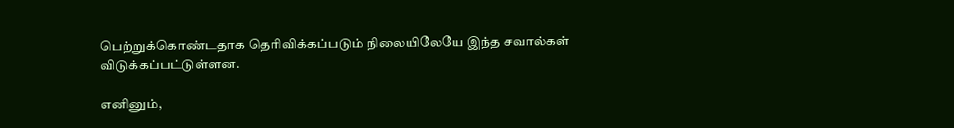பெற்றுக்கொண்டதாக தெரிவிக்கப்படும் நிலையிலேயே இந்த சவால்கள் விடுக்கப்பட்டுள்ளன.

எனினும்,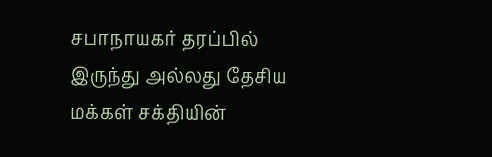சபாநாயகர் தரப்பில் இருந்து அல்லது தேசிய மக்கள் சக்தியின்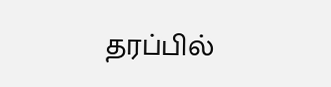தரப்பில்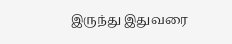இருந்து இதுவரை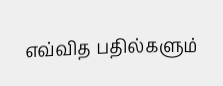எவ்வித பதில்களும்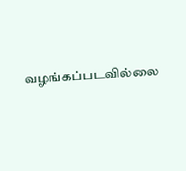வழங்கப்படவில்லை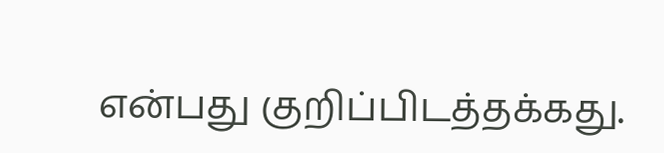என்பது குறிப்பிடத்தக்கது.